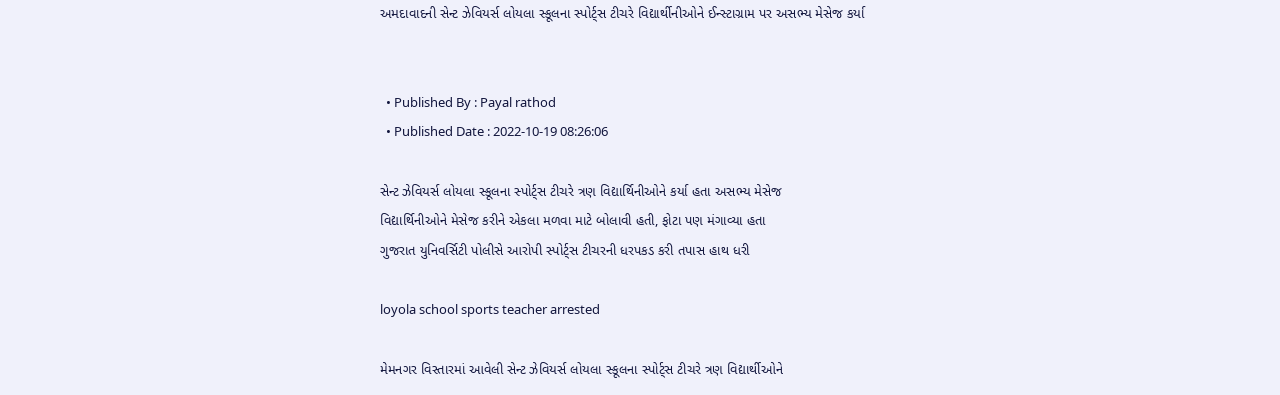અમદાવાદની સેન્ટ ઝેવિયર્સ લોયલા સ્કૂલના સ્પોર્ટ્સ ટીચરે વિદ્યાર્થીનીઓને ઈન્સ્ટાગ્રામ પર અસભ્ય મેસેજ કર્યા


  • Published By : Payal rathod
  • Published Date : 2022-10-19 08:26:06

સેન્ટ ઝેવિયર્સ લોયલા સ્કૂલના સ્પોર્ટ્સ ટીચરે ત્રણ વિદ્યાર્થિનીઓને કર્યા હતા અસભ્ય મેસેજ
વિદ્યાર્થિનીઓને મેસેજ કરીને એકલા મળવા માટે બોલાવી હતી, ફોટા પણ મંગાવ્યા હતા
ગુજરાત યુનિવર્સિટી પોલીસે આરોપી સ્પોર્ટ્સ ટીચરની ધરપકડ કરી તપાસ હાથ ધરી

loyola school sports teacher arrested

મેમનગર વિસ્તારમાં આવેલી સેન્ટ ઝેવિયર્સ લોયલા સ્કૂલના સ્પોર્ટ્સ ટીચરે ત્રણ વિદ્યાર્થીઓને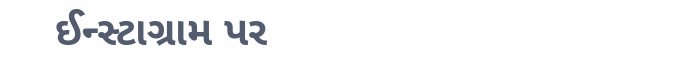ઈન્સ્ટાગ્રામ પર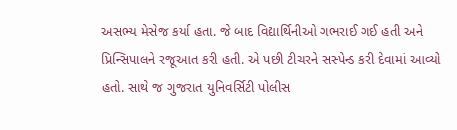અસભ્ય મેસેજ કર્યા હતા. જે બાદ વિદ્યાર્થિનીઓ ગભરાઈ ગઈ હતી અને પ્રિન્સિપાલને રજૂઆત કરી હતી. એ પછી ટીચરને સસ્પેન્ડ કરી દેવામાં આવ્યો હતો. સાથે જ ગુજરાત યુનિવર્સિટી પોલીસ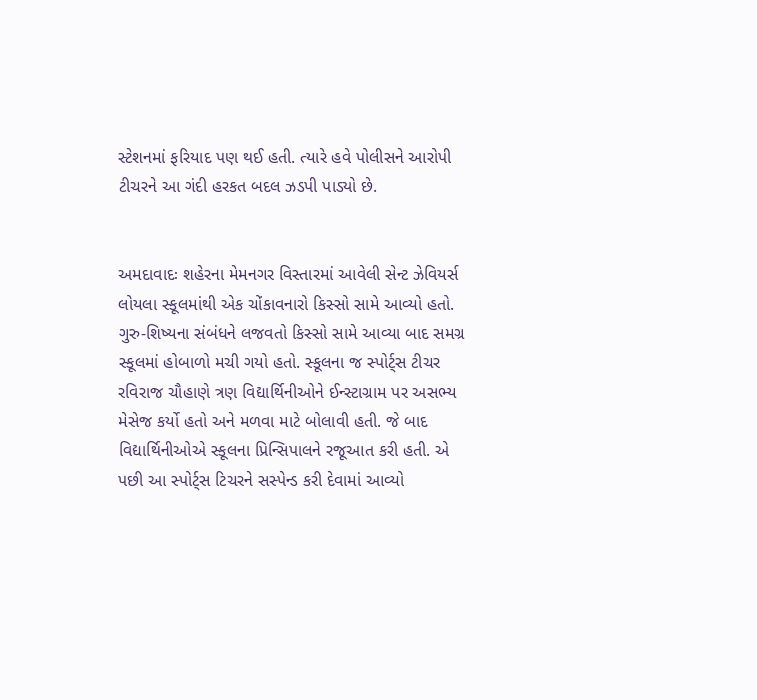સ્ટેશનમાં ફરિયાદ પણ થઈ હતી. ત્યારે હવે પોલીસને આરોપી ટીચરને આ ગંદી હરકત બદલ ઝડપી પાડ્યો છે.


અમદાવાદઃ શહેરના મેમનગર વિસ્તારમાં આવેલી સેન્ટ ઝેવિયર્સ લોયલા સ્કૂલમાંથી એક ચોંકાવનારો કિસ્સો સામે આવ્યો હતો. ગુરુ-શિષ્યના સંબંધને લજવતો કિસ્સો સામે આવ્યા બાદ સમગ્ર સ્કૂલમાં હોબાળો મચી ગયો હતો. સ્કૂલના જ સ્પોર્ટ્સ ટીચર રવિરાજ ચૌહાણે ત્રણ વિદ્યાર્થિનીઓને ઈન્સ્ટાગ્રામ પર અસભ્ય મેસેજ કર્યો હતો અને મળવા માટે બોલાવી હતી. જે બાદ વિદ્યાર્થિનીઓએ સ્કૂલના પ્રિન્સિપાલને રજૂઆત કરી હતી. એ પછી આ સ્પોર્ટ્સ ટિચરને સસ્પેન્ડ કરી દેવામાં આવ્યો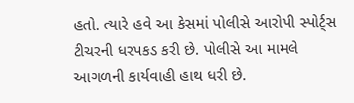હતો. ત્યારે હવે આ કેસમાં પોલીસે આરોપી સ્પોર્ટ્સ ટીચરની ધરપકડ કરી છે. પોલીસે આ મામલે આગળની કાર્યવાહી હાથ ધરી છે.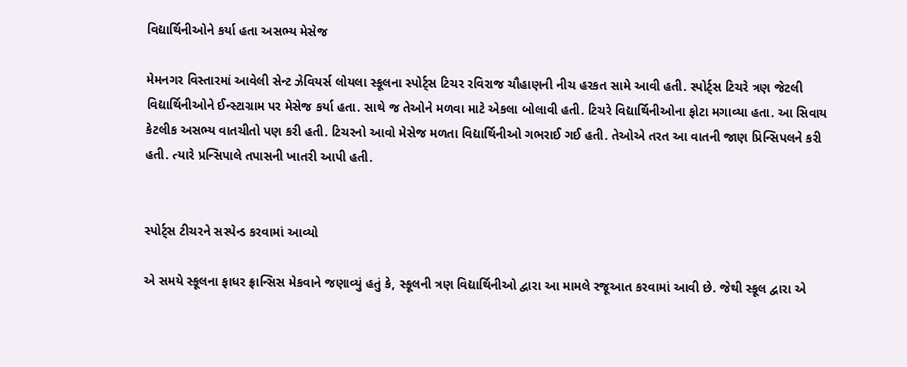વિદ્યાર્થિનીઓને કર્યા હતા અસભ્ય મેસેજ

મેમનગર વિસ્તારમાં આવેલી સેન્ટ ઝેવિયર્સ લોયલા સ્કૂલના સ્પોર્ટ્સ ટિચર રવિરાજ ચૌહાણની નીચ હરકત સામે આવી હતી. સ્પોર્ટ્સ ટિચરે ત્રણ જેટલી વિદ્યાર્થિનીઓને ઈન્સ્ટાગ્રામ પર મેસેજ કર્યા હતા. સાથે જ તેઓને મળવા માટે એકલા બોલાવી હતી. ટિચરે વિદ્યાર્થિનીઓના ફોટા મગાવ્યા હતા. આ સિવાય કેટલીક અસભ્ય વાતચીતો પણ કરી હતી. ટિચરનો આવો મેસેજ મળતા વિદ્યાર્થિનીઓ ગભરાઈ ગઈ હતી. તેઓએ તરત આ વાતની જાણ પ્રિન્સિપલને કરી હતી. ત્યારે પ્રન્સિપાલે તપાસની ખાતરી આપી હતી.


સ્પોર્ટ્સ ટીચરને સસ્પેન્ડ કરવામાં આવ્યો

એ સમયે સ્કૂલના ફાધર ફ્રાન્સિસ મેકવાને જણાવ્યું હતું કે, સ્કૂલની ત્રણ વિદ્યાર્થિનીઓ દ્વારા આ મામલે રજૂઆત કરવામાં આવી છે. જેથી સ્કૂલ દ્વારા એ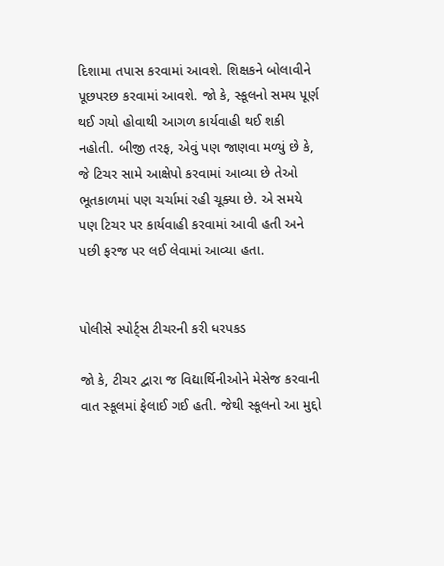દિશામા તપાસ કરવામાં આવશે. શિક્ષકને બોલાવીને પૂછપરછ કરવામાં આવશે. જો કે, સ્કૂલનો સમય પૂર્ણ થઈ ગયો હોવાથી આગળ કાર્યવાહી થઈ શકી નહોતી. બીજી તરફ, એવું પણ જાણવા મળ્યું છે કે, જે ટિચર સામે આક્ષેપો કરવામાં આવ્યા છે તેઓ ભૂતકાળમાં પણ ચર્ચામાં રહી ચૂક્યા છે. એ સમયે પણ ટિચર પર કાર્યવાહી કરવામાં આવી હતી અને પછી ફરજ પર લઈ લેવામાં આવ્યા હતા.


પોલીસે સ્પોર્ટ્સ ટીચરની કરી ધરપકડ

જો કે, ટીચર દ્વારા જ વિદ્યાર્થિનીઓને મેસેજ કરવાની વાત સ્કૂલમાં ફેલાઈ ગઈ હતી. જેથી સ્કૂલનો આ મુદ્દો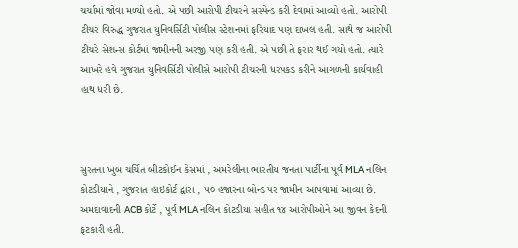ચર્ચામાં જોવા મળ્યો હતો. એ પછી આરોપી ટીચરને સસ્પેન્ડ કરી દેવામાં આવ્યો હતો. આરોપી ટીચર વિરુદ્ધ ગુજરાત યુનિવર્સિટી પોલીસ સ્ટેશનમાં ફરિયાદ પણ દાખલ હતી. સાથે જ આરોપી ટીચરે સેશન્સ કોર્ટમાં જામીનની અરજી પણ કરી હતી. એ પછી તે ફરાર થઈ ગયો હતો. ત્યારે આખરે હવે ગુજરાત યુનિવર્સિટી પોલીસે આરોપી ટીચરની ધરપકડ કરીને આગળની કાર્યવાહી હાથ ધરી છે.



સુરતના ખુબ ચર્ચિત બીટકોઈન કેસમાં , અમરેલીના ભારતીય જનતા પાર્ટીના પૂર્વ MLA નલિન કોટડીયાને , ગુજરાત હાઇકોર્ટ દ્વારા , ૫૦ હજારના બોન્ડ પર જામીન આપવામાં આવ્યા છે. અમદાવાદની ACB કોર્ટે , પૂર્વ MLA નલિન કોટડીયા સહીત ૧૪ આરોપીઓને આ જીવન કેદની ફટકારી હતી.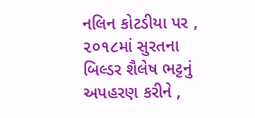નલિન કોટડીયા પર , ૨૦૧૮માં સુરતના બિલ્ડર શૈલેષ ભટ્ટનું અપહરણ કરીને ,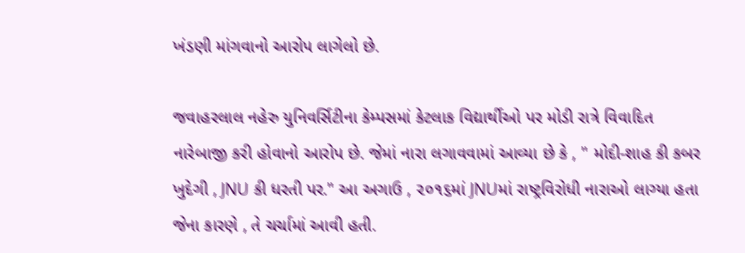ખંડણી માંગવાનો આરોપ લાગેલો છે.

જવાહરલાલ નહેરુ યુનિવર્સિટીના કેમ્પસમાં કેટલાક વિદ્યાર્થીઓ પર મોડી રાત્રે વિવાદિત નારેબાજી કરી હોવાનો આરોપ છે. જેમાં નારા લગાવવામાં આવ્યા છે કે , " મોદી-શાહ કી કબર ખુદેગી , JNU કી ધરતી પર." આ અગાઉ , ૨૦૧૬માં JNUમાં રાષ્ટ્રવિરોધી નારાઓ લાગ્યા હતા જેના કારણે , તે ચર્ચામાં આવી હતી.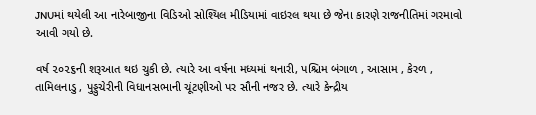JNUમાં થયેલી આ નારેબાજીના વિડિઓ સોશ્યિલ મીડિયામાં વાઇરલ થયા છે જેના કારણે રાજનીતિમાં ગરમાવો આવી ગયો છે.

વર્ષ ૨૦૨૬ની શરૂઆત થઇ ચુકી છે. ત્યારે આ વર્ષના મધ્યમાં થનારી, પશ્ચિમ બંગાળ , આસામ , કેરળ , તામિલનાડુ , પુડ્ડુચેરીની વિધાનસભાની ચૂંટણીઓ પર સૌની નજર છે. ત્યારે કેન્દ્રીય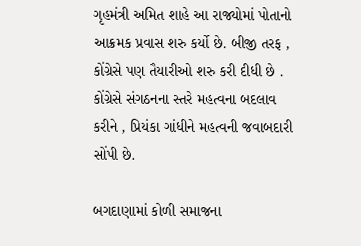ગૃહમંત્રી અમિત શાહે આ રાજ્યોમાં પોતાનો આક્રમક પ્રવાસ શરુ કર્યો છે. બીજી તરફ , કોંગ્રેસે પણ તૈયારીઓ શરુ કરી દીધી છે . કોંગ્રેસે સંગઠનના સ્તરે મહત્વના બદલાવ કરીને , પ્રિયંકા ગાંધીને મહત્વની જવાબદારી સોંપી છે.

બગદાણામાં કોળી સમાજના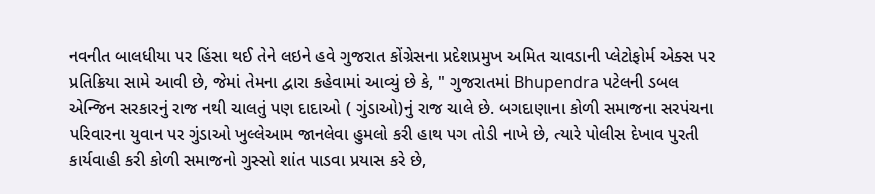નવનીત બાલધીયા પર હિંસા થઈ તેને લઇને હવે ગુજરાત કોંગ્રેસના પ્રદેશપ્રમુખ અમિત ચાવડાની પ્લેટોફોર્મ એક્સ પર પ્રતિક્રિયા સામે આવી છે, જેમાં તેમના દ્વારા કહેવામાં આવ્યું છે કે, " ગુજરાતમાં Bhupendra પટેલની ડબલ એન્જિન સરકારનું રાજ નથી ચાલતું પણ દાદાઓ ( ગુંડાઓ)નું રાજ ચાલે છે. બગદાણાના કોળી સમાજના સરપંચના પરિવારના યુવાન પર ગુંડાઓ ખુલ્લેઆમ જાનલેવા હુમલો કરી હાથ પગ તોડી નાખે છે, ત્યારે પોલીસ દેખાવ પુરતી કાર્યવાહી કરી કોળી સમાજનો ગુસ્સો શાંત પાડવા પ્રયાસ કરે છે,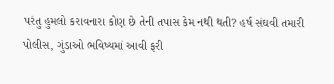પરંતુ હુમલો કરાવનારા કોણ છે તેની તપાસ કેમ નથી થતી? હર્ષ સંઘવી તમારી પોલીસ, ગુંડાઓ ભવિષ્યમાં આવી ફરી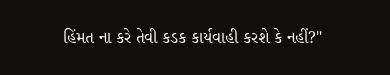હિંમત ના કરે તેવી કડક કાર્યવાહી કરશે કે નહીં?"